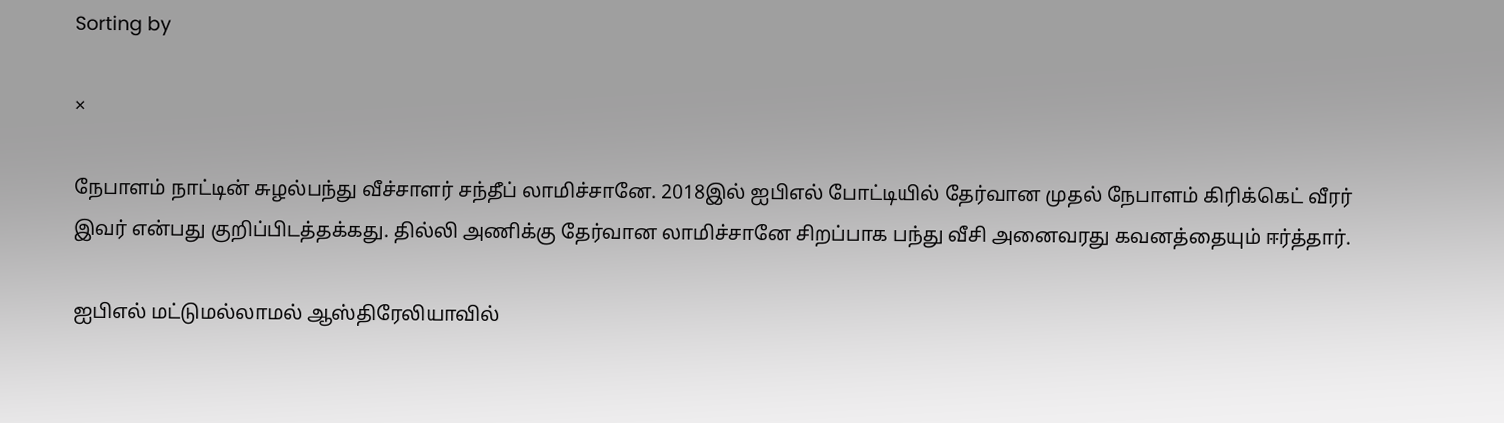Sorting by

×

நேபாளம் நாட்டின் சுழல்பந்து வீச்சாளர் சந்தீப் லாமிச்சானே. 2018இல் ஐபிஎல் போட்டியில் தேர்வான முதல் நேபாளம் கிரிக்கெட் வீரர் இவர் என்பது குறிப்பிடத்தக்கது. தில்லி அணிக்கு தேர்வான லாமிச்சானே சிறப்பாக பந்து வீசி அனைவரது கவனத்தையும் ஈர்த்தார்.

ஐபிஎல் மட்டுமல்லாமல் ஆஸ்திரேலியாவில்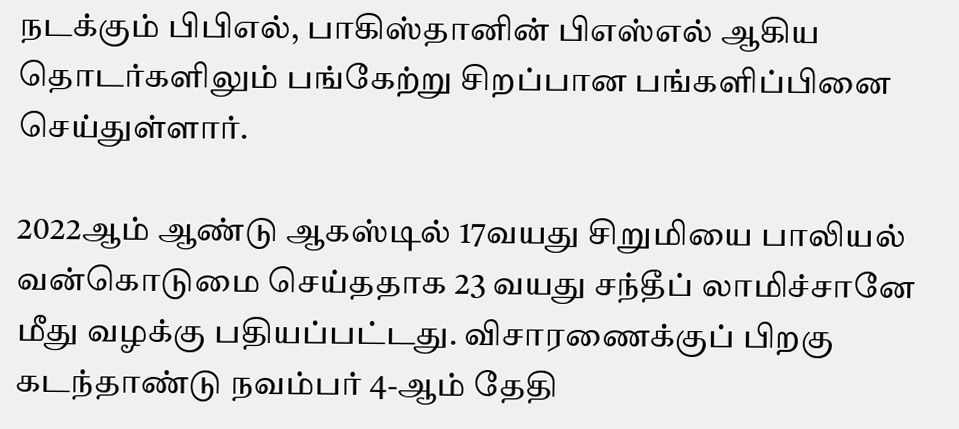நடக்கும் பிபிஎல், பாகிஸ்தானின் பிஎஸ்எல் ஆகிய தொடர்களிலும் பங்கேற்று சிறப்பான பங்களிப்பினை செய்துள்ளார்.

2022ஆம் ஆண்டு ஆகஸ்டில் 17வயது சிறுமியை பாலியல் வன்கொடுமை செய்ததாக 23 வயது சந்தீப் லாமிச்சானே மீது வழக்கு பதியப்பட்டது. விசாரணைக்குப் பிறகு கடந்தாண்டு நவம்பர் 4-ஆம் தேதி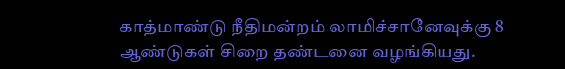காத்மாண்டு நீதிமன்றம் லாமிச்சானேவுக்கு 8 ஆண்டுகள் சிறை தண்டனை வழங்கியது.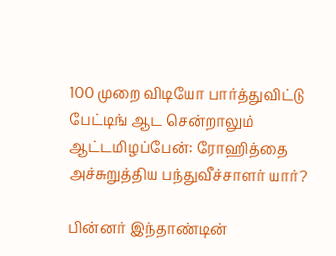100 முறை விடியோ பார்த்துவிட்டு பேட்டிங் ஆட சென்றாலும் ஆட்டமிழப்பேன்: ரோஹித்தை அச்சுறுத்திய பந்துவீச்சாளர் யார்?

பின்னர் இந்தாண்டின்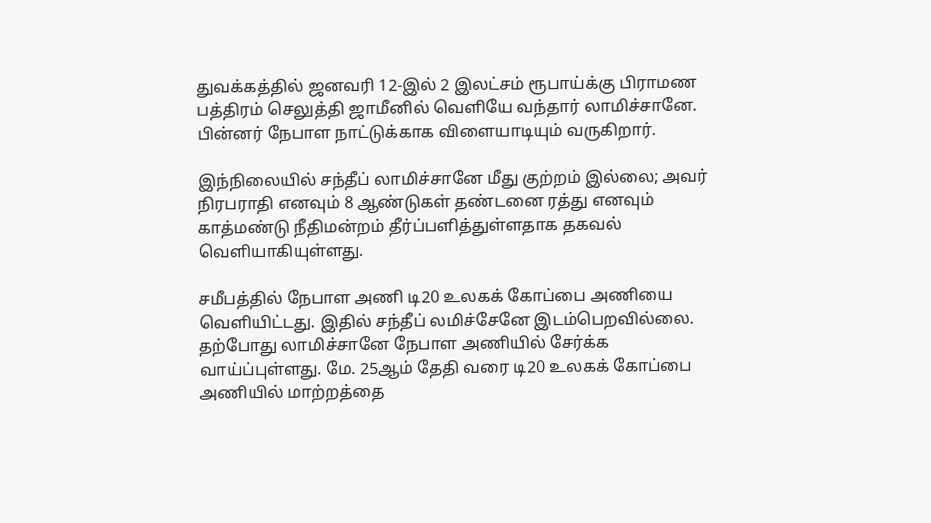துவக்கத்தில் ஜனவரி 12-இல் 2 இலட்சம் ரூபாய்க்கு பிராமண பத்திரம் செலுத்தி ஜாமீனில் வெளியே வந்தார் லாமிச்சானே. பின்னர் நேபாள நாட்டுக்காக விளையாடியும் வருகிறார்.

இந்நிலையில் சந்தீப் லாமிச்சானே மீது குற்றம் இல்லை; அவர் நிரபராதி எனவும் 8 ஆண்டுகள் தண்டனை ரத்து எனவும் காத்மண்டு நீதிமன்றம் தீர்ப்பளித்துள்ளதாக தகவல் வெளியாகியுள்ளது.

சமீபத்தில் நேபாள அணி டி20 உலகக் கோப்பை அணியை வெளியிட்டது. இதில் சந்தீப் லமிச்சேனே இடம்பெறவில்லை. தற்போது லாமிச்சானே நேபாள அணியில் சேர்க்க வாய்ப்புள்ளது. மே. 25ஆம் தேதி வரை டி20 உலகக் கோப்பை அணியில் மாற்றத்தை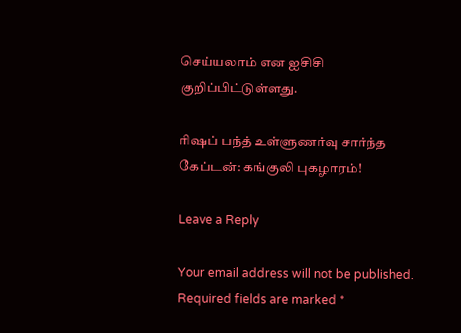செய்யலாம் என ஐசிசி குறிப்பிட்டுள்ளது.

ரிஷப் பந்த் உள்ளுணர்வு சார்ந்த கேப்டன்: கங்குலி புகழாரம்!

Leave a Reply

Your email address will not be published. Required fields are marked *